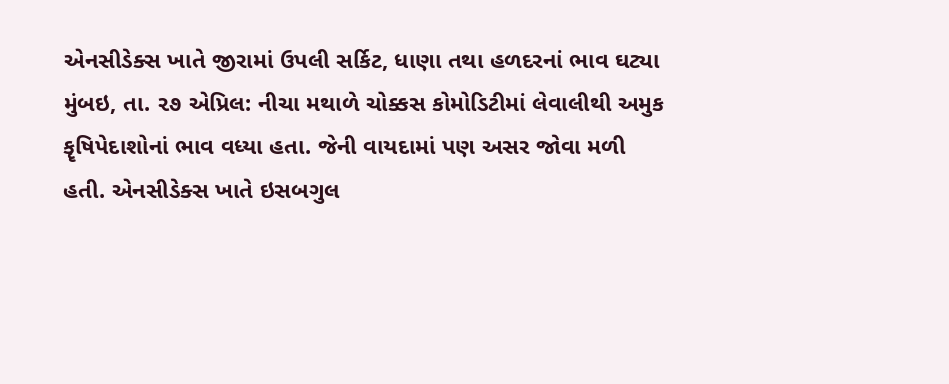એનસીડેક્સ ખાતે જીરામાં ઉપલી સર્કિટ, ધાણા તથા હળદરનાં ભાવ ઘટ્યા
મુંબઇ, તા. ૨૭ એપ્રિલ: નીચા મથાળે ચોક્કસ કોમોડિટીમાં લેવાલીથી અમુક કૄષિપેદાશોનાં ભાવ વધ્યા હતા. જેની વાયદામાં પણ અસર જોવા મળી હતી. એનસીડેક્સ ખાતે ઇસબગુલ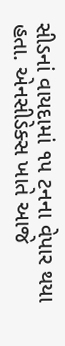સીડનાં વાયદામાં ૧૫ ટનના વેપાર થયા હતા. એનસીડેક્સ ખાતે આજે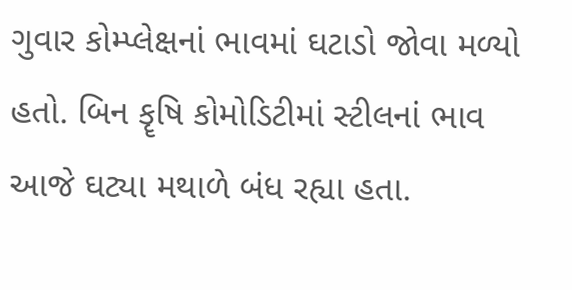ગુવાર કોમ્પ્લેક્ષનાં ભાવમાં ઘટાડો જોવા મળ્યો હતો. બિન કૄષિ કોમોડિટીમાં સ્ટીલનાં ભાવ આજે ઘટ્યા મથાળે બંધ રહ્યા હતા.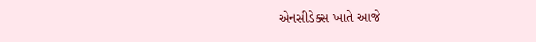એનસીડેક્સ ખાતે આજે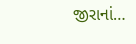જીરાનાં…